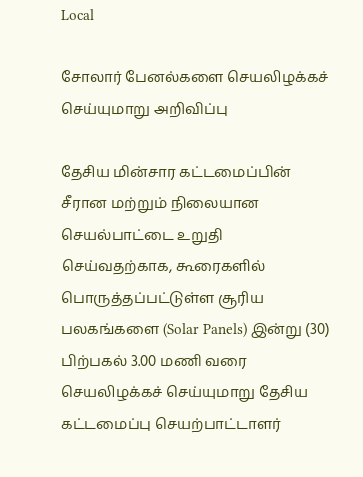Local

சோலார் பேனல்களை செயலிழக்கச் செய்யுமாறு அறிவிப்பு

தேசிய மின்சார கட்டமைப்பின் சீரான மற்றும் நிலையான செயல்பாட்டை உறுதி செய்வதற்காக, கூரைகளில் பொருத்தப்பட்டுள்ள சூரிய பலகங்களை (Solar Panels) இன்று (30) பிற்பகல் 3.00 மணி வரை செயலிழக்கச் செய்யுமாறு தேசிய கட்டமைப்பு செயற்பாட்டாளர்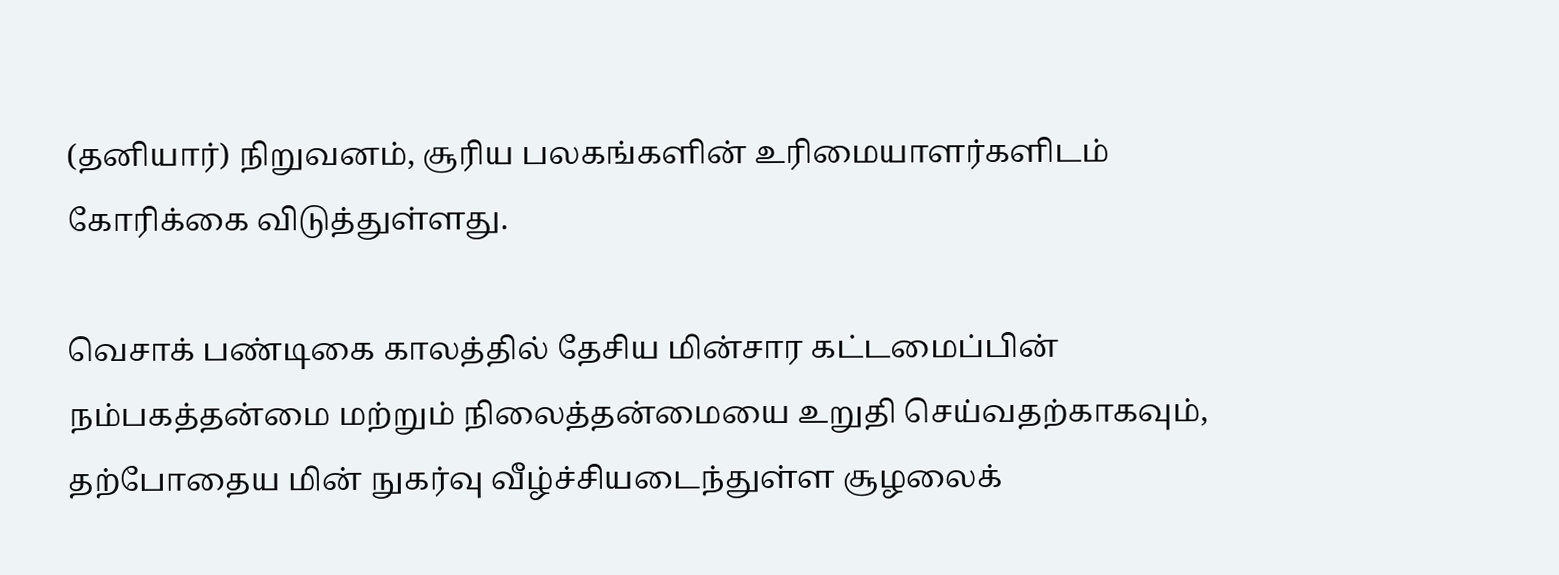(தனியார்) நிறுவனம், சூரிய பலகங்களின் உரிமையாளர்களிடம் கோரிக்கை விடுத்துள்ளது.

வெசாக் பண்டிகை காலத்தில் தேசிய மின்சார கட்டமைப்பின் நம்பகத்தன்மை மற்றும் நிலைத்தன்மையை உறுதி செய்வதற்காகவும், தற்போதைய மின் நுகர்வு வீழ்ச்சியடைந்துள்ள சூழலைக்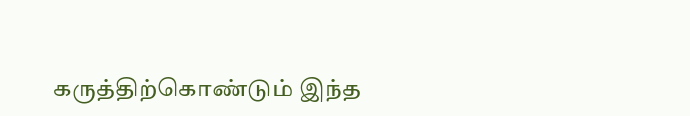கருத்திற்கொண்டும் இந்த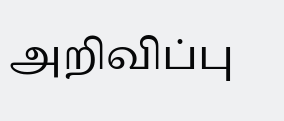அறிவிப்பு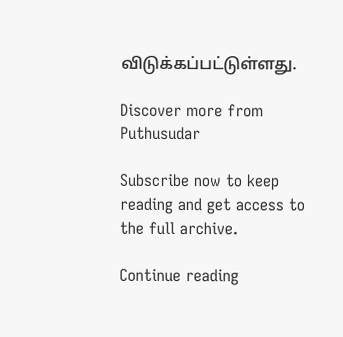விடுக்கப்பட்டுள்ளது.

Discover more from Puthusudar

Subscribe now to keep reading and get access to the full archive.

Continue reading